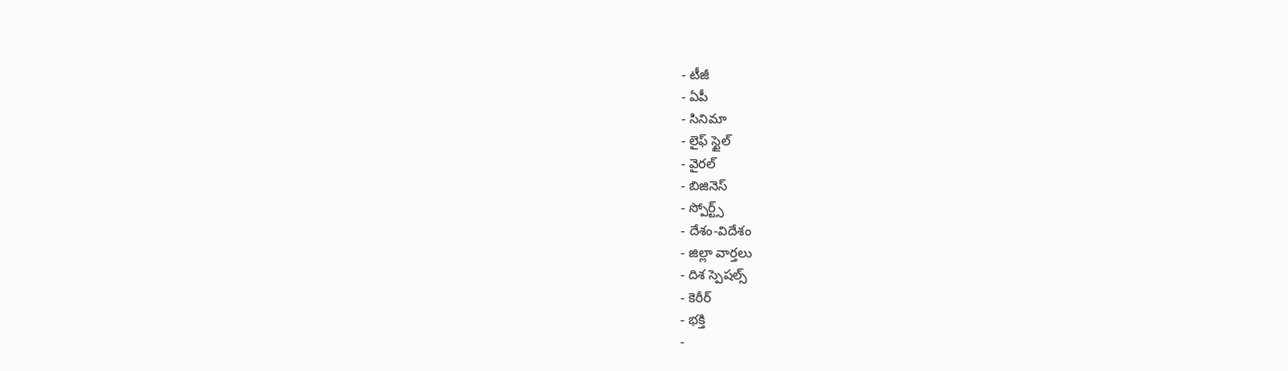- టీజీ
- ఏపీ
- సినిమా
- లైఫ్ స్టైల్
- వైరల్
- బిజినెస్
- స్పోర్ట్స్
- దేశం-విదేశం
- జిల్లా వార్తలు
- దిశ స్పెషల్స్
- కెరీర్
- భక్తి
-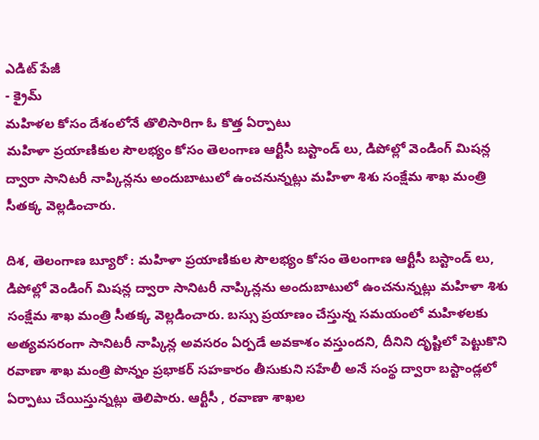ఎడిట్ పేజీ
- క్రైమ్
మహిళల కోసం దేశంలోనే తొలిసారిగా ఓ కొత్త ఏర్పాటు
మహిళా ప్రయాణికుల సౌలభ్యం కోసం తెలంగాణ ఆర్టీసీ బస్టాండ్ లు, డిపోల్లో వెండింగ్ మిషన్ల ద్వారా సానిటరీ నాప్కిన్లను అందుబాటులో ఉంచనున్నట్లు మహిళా శిశు సంక్షేమ శాఖ మంత్రి సీతక్క వెల్లడించారు.

దిశ, తెలంగాణ బ్యూరో : మహిళా ప్రయాణికుల సౌలభ్యం కోసం తెలంగాణ ఆర్టీసీ బస్టాండ్ లు, డిపోల్లో వెండింగ్ మిషన్ల ద్వారా సానిటరీ నాప్కిన్లను అందుబాటులో ఉంచనున్నట్లు మహిళా శిశు సంక్షేమ శాఖ మంత్రి సీతక్క వెల్లడించారు. బస్సు ప్రయాణం చేస్తున్న సమయంలో మహిళలకు అత్యవసరంగా సానిటరీ నాప్కిన్ల అవసరం ఏర్పడే అవకాశం వస్తుందని, దీనిని దృష్టిలో పెట్టుకొని రవాణా శాఖ మంత్రి పొన్నం ప్రభాకర్ సహకారం తీసుకుని సహేలీ అనే సంస్థ ద్వారా బస్టాండ్లలో ఏర్పాటు చేయిస్తున్నట్లు తెలిపారు. ఆర్టీసీ , రవాణా శాఖల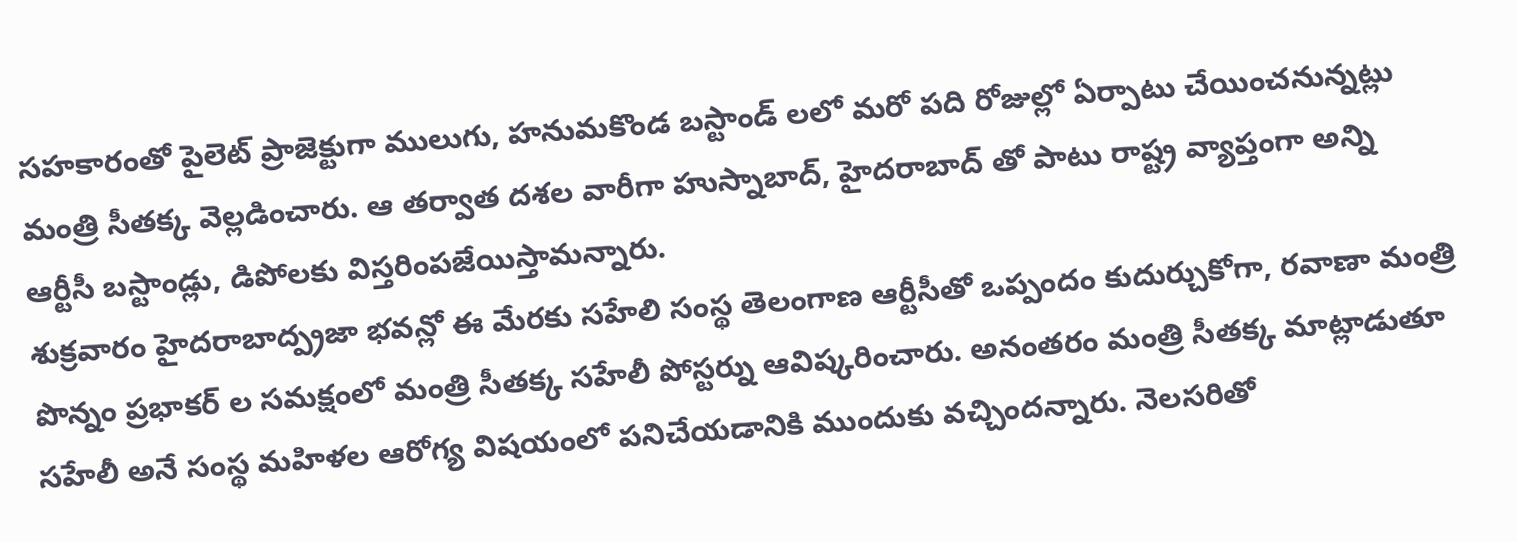సహకారంతో పైలెట్ ప్రాజెక్టుగా ములుగు, హనుమకొండ బస్టాండ్ లలో మరో పది రోజుల్లో ఏర్పాటు చేయించనున్నట్లు మంత్రి సీతక్క వెల్లడించారు. ఆ తర్వాత దశల వారీగా హుస్నాబాద్, హైదరాబాద్ తో పాటు రాష్ట్ర వ్యాప్తంగా అన్ని ఆర్టీసీ బస్టాండ్లు, డిపోలకు విస్తరింపజేయిస్తామన్నారు.
శుక్రవారం హైదరాబాద్ప్రజా భవన్లో ఈ మేరకు సహేలి సంస్థ తెలంగాణ ఆర్టీసీతో ఒప్పందం కుదుర్చుకోగా, రవాణా మంత్రి పొన్నం ప్రభాకర్ ల సమక్షంలో మంత్రి సీతక్క సహేలీ పోస్టర్ను ఆవిష్కరించారు. అనంతరం మంత్రి సీతక్క మాట్లాడుతూ సహేలీ అనే సంస్థ మహిళల ఆరోగ్య విషయంలో పనిచేయడానికి ముందుకు వచ్చిందన్నారు. నెలసరితో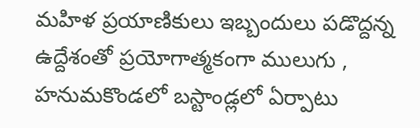మహిళ ప్రయాణికులు ఇబ్బందులు పడొద్దన్న ఉద్దేశంతో ప్రయోగాత్మకంగా ములుగు , హనుమకొండలో బస్టాండ్లలో ఏర్పాటు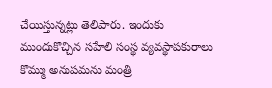చేయిస్తున్నట్లు తెలిపారు. ఇందుకు ముందుకొచ్చిన సహేలి సంస్థ వ్యవస్థాపకురాలు కొమ్ము అనుపమను మంత్రి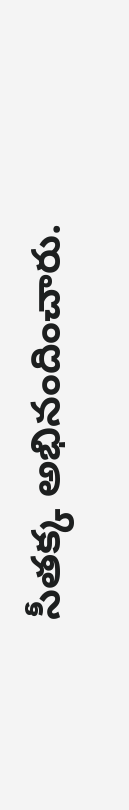సీతక్క అభినందించారు.